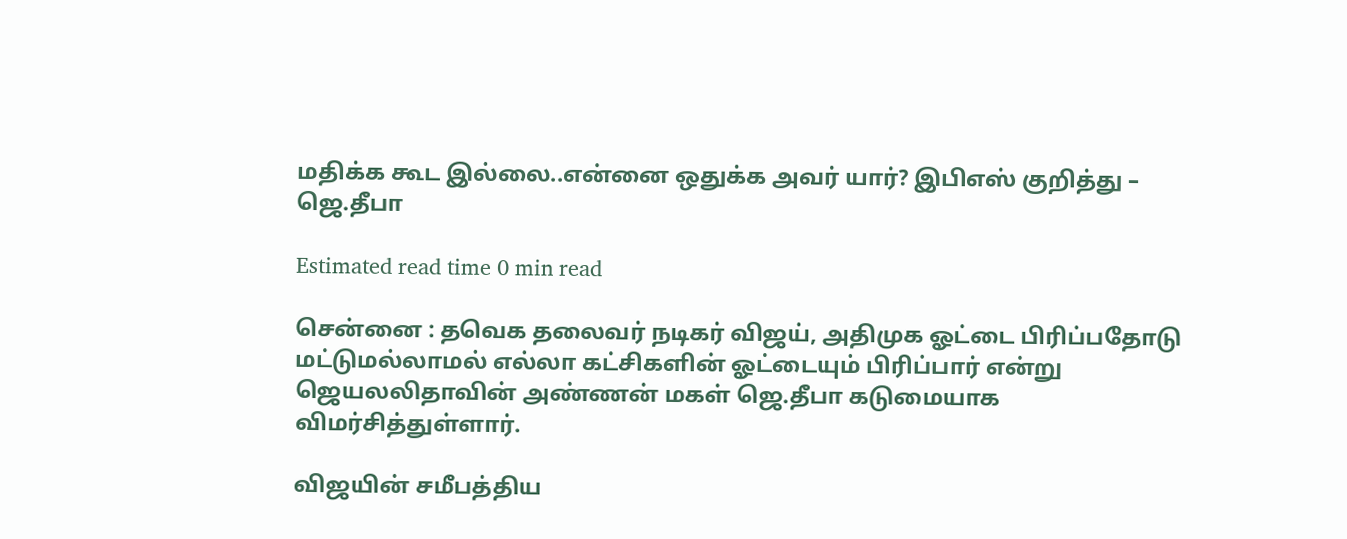மதிக்க கூட இல்லை..என்னை ஒதுக்க அவர் யார்? இபிஎஸ் குறித்து – ஜெ.தீபா

Estimated read time 0 min read

சென்னை : தவெக தலைவர் நடிகர் விஜய், அதிமுக ஓட்டை பிரிப்பதோடு மட்டுமல்லாமல் எல்லா கட்சிகளின் ஓட்டையும் பிரிப்பார் என்று ஜெயலலிதாவின் அண்ணன் மகள் ஜெ.தீபா கடுமையாக விமர்சித்துள்ளார்.

விஜயின் சமீபத்திய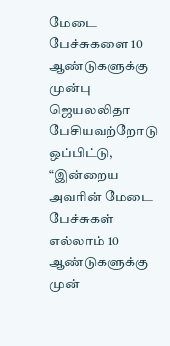மேடை பேச்சுகளை 10 ஆண்டுகளுக்கு முன்பு ஜெயலலிதா பேசியவற்றோடு ஒப்பிட்டு, “இன்றைய அவரின் மேடை பேச்சுகள் எல்லாம் 10 ஆண்டுகளுக்கு முன்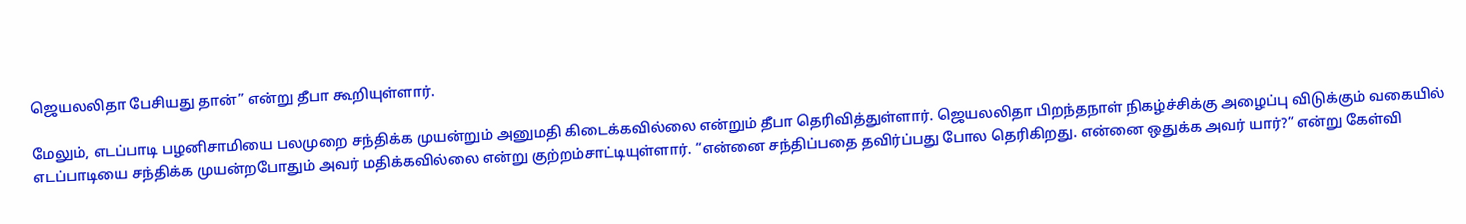ஜெயலலிதா பேசியது தான்” என்று தீபா கூறியுள்ளார்.

மேலும், எடப்பாடி பழனிசாமியை பலமுறை சந்திக்க முயன்றும் அனுமதி கிடைக்கவில்லை என்றும் தீபா தெரிவித்துள்ளார். ஜெயலலிதா பிறந்தநாள் நிகழ்ச்சிக்கு அழைப்பு விடுக்கும் வகையில் எடப்பாடியை சந்திக்க முயன்றபோதும் அவர் மதிக்கவில்லை என்று குற்றம்சாட்டியுள்ளார். “என்னை சந்திப்பதை தவிர்ப்பது போல தெரிகிறது. என்னை ஒதுக்க அவர் யார்?” என்று கேள்வி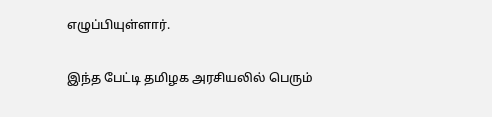எழுப்பியுள்ளார்.

இந்த பேட்டி தமிழக அரசியலில் பெரும்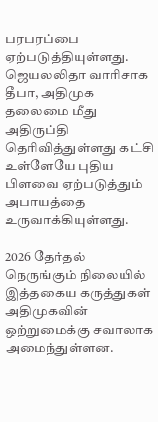பரபரப்பை ஏற்படுத்தியுள்ளது. ஜெயலலிதா வாரிசாக தீபா, அதிமுக தலைமை மீது அதிருப்தி தெரிவித்துள்ளது கட்சி உள்ளேயே புதிய பிளவை ஏற்படுத்தும் அபாயத்தை உருவாக்கியுள்ளது.

2026 தேர்தல் நெருங்கும் நிலையில் இத்தகைய கருத்துகள் அதிமுகவின் ஒற்றுமைக்கு சவாலாக அமைந்துள்ளன.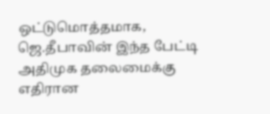ஒட்டுமொத்தமாக, ஜெ.தீபாவின் இந்த பேட்டி அதிமுக தலைமைக்கு எதிரான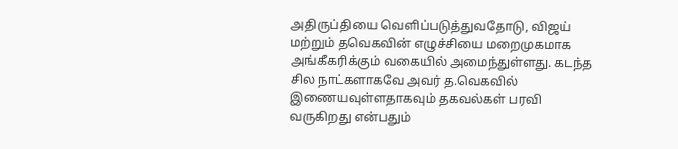அதிருப்தியை வெளிப்படுத்துவதோடு, விஜய் மற்றும் தவெகவின் எழுச்சியை மறைமுகமாக அங்கீகரிக்கும் வகையில் அமைந்துள்ளது. கடந்த சில நாட்களாகவே அவர் த.வெகவில் இணையவுள்ளதாகவும் தகவல்கள் பரவி வருகிறது என்பதும்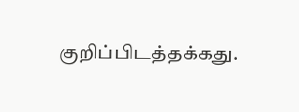குறிப்பிடத்தக்கது.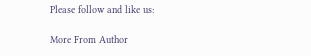Please follow and like us:

More From Author